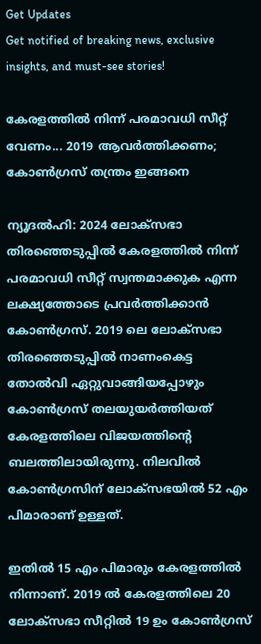Get Updates
Get notified of breaking news, exclusive insights, and must-see stories!

കേരളത്തില്‍ നിന്ന് പരമാവധി സീറ്റ് വേണം... 2019 ആവര്‍ത്തിക്കണം; കോണ്‍ഗ്രസ് തന്ത്രം ഇങ്ങനെ

ന്യൂദല്‍ഹി: 2024 ലോക്‌സഭാ തിരഞ്ഞെടുപ്പില്‍ കേരളത്തില്‍ നിന്ന് പരമാവധി സീറ്റ് സ്വന്തമാക്കുക എന്ന ലക്ഷ്യത്തോടെ പ്രവര്‍ത്തിക്കാന്‍ കോണ്‍ഗ്രസ്. 2019 ലെ ലോക്‌സഭാ തിരഞ്ഞെടുപ്പില്‍ നാണംകെട്ട തോല്‍വി ഏറ്റുവാങ്ങിയപ്പോഴും കോണ്‍ഗ്രസ് തലയുയര്‍ത്തിയത് കേരളത്തിലെ വിജയത്തിന്റെ ബലത്തിലായിരുന്നു. നിലവില്‍ കോണ്‍ഗ്രസിന് ലോക്‌സഭയില്‍ 52 എം പിമാരാണ് ഉള്ളത്.

ഇതില്‍ 15 എം പിമാരും കേരളത്തില്‍ നിന്നാണ്. 2019 ല്‍ കേരളത്തിലെ 20 ലോക്‌സഭാ സീറ്റില്‍ 19 ഉം കോണ്‍ഗ്രസ്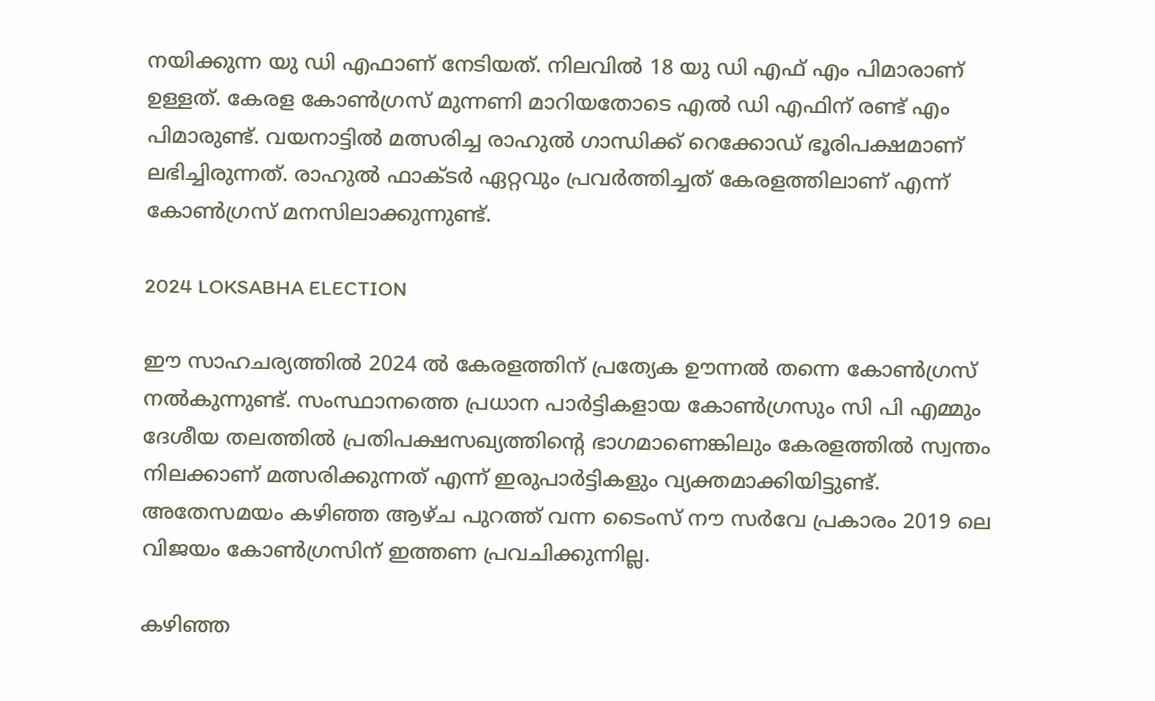നയിക്കുന്ന യു ഡി എഫാണ് നേടിയത്. നിലവില്‍ 18 യു ഡി എഫ് എം പിമാരാണ് ഉള്ളത്. കേരള കോണ്‍ഗ്രസ് മുന്നണി മാറിയതോടെ എല്‍ ഡി എഫിന് രണ്ട് എം പിമാരുണ്ട്. വയനാട്ടില്‍ മത്സരിച്ച രാഹുല്‍ ഗാന്ധിക്ക് റെക്കോഡ് ഭൂരിപക്ഷമാണ് ലഭിച്ചിരുന്നത്. രാഹുല്‍ ഫാക്ടര്‍ ഏറ്റവും പ്രവര്‍ത്തിച്ചത് കേരളത്തിലാണ് എന്ന് കോണ്‍ഗ്രസ് മനസിലാക്കുന്നുണ്ട്.

2024 LOKSABHA ELECTION

ഈ സാഹചര്യത്തില്‍ 2024 ല്‍ കേരളത്തിന് പ്രത്യേക ഊന്നല്‍ തന്നെ കോണ്‍ഗ്രസ് നല്‍കുന്നുണ്ട്. സംസ്ഥാനത്തെ പ്രധാന പാര്‍ട്ടികളായ കോണ്‍ഗ്രസും സി പി എമ്മും ദേശീയ തലത്തില്‍ പ്രതിപക്ഷസഖ്യത്തിന്റെ ഭാഗമാണെങ്കിലും കേരളത്തില്‍ സ്വന്തം നിലക്കാണ് മത്സരിക്കുന്നത് എന്ന് ഇരുപാര്‍ട്ടികളും വ്യക്തമാക്കിയിട്ടുണ്ട്. അതേസമയം കഴിഞ്ഞ ആഴ്ച പുറത്ത് വന്ന ടൈംസ് നൗ സര്‍വേ പ്രകാരം 2019 ലെ വിജയം കോണ്‍ഗ്രസിന് ഇത്തണ പ്രവചിക്കുന്നില്ല.

കഴിഞ്ഞ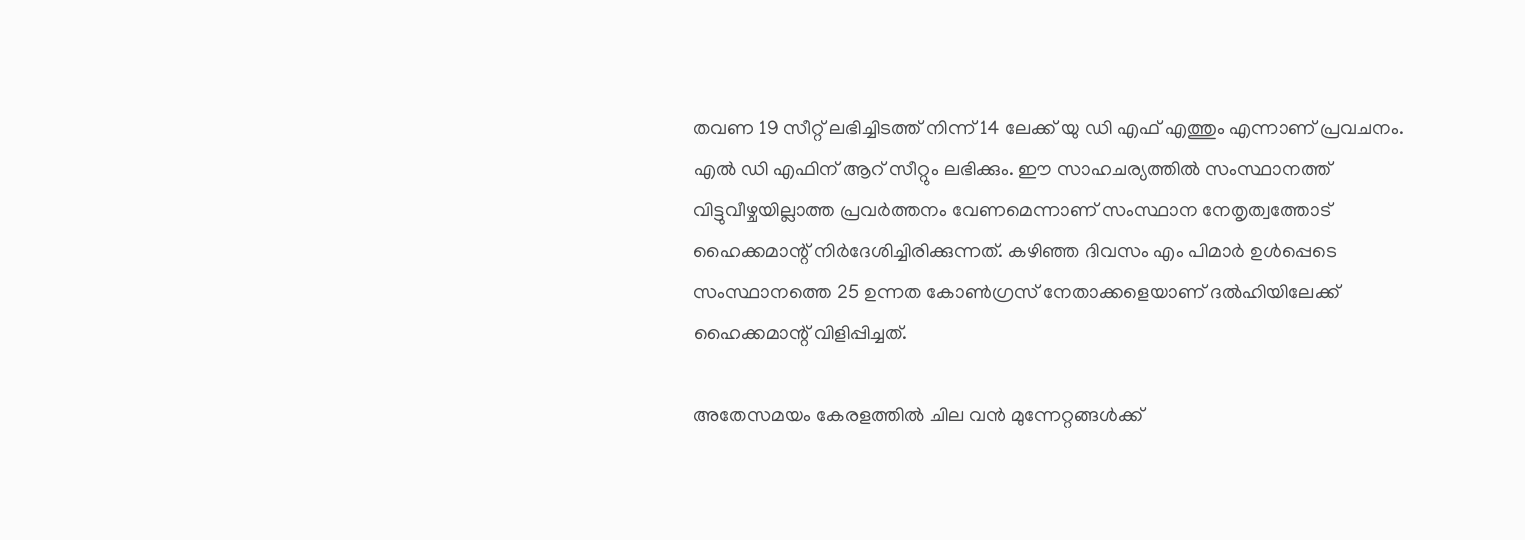തവണ 19 സീറ്റ് ലഭിച്ചിടത്ത് നിന്ന് 14 ലേക്ക് യു ഡി എഫ് എത്തും എന്നാണ് പ്രവചനം. എല്‍ ഡി എഫിന് ആറ് സീറ്റും ലഭിക്കും. ഈ സാഹചര്യത്തില്‍ സംസ്ഥാനത്ത് വിട്ടുവീഴ്ചയില്ലാത്ത പ്രവര്‍ത്തനം വേണമെന്നാണ് സംസ്ഥാന നേതൃത്വത്തോട് ഹൈക്കമാന്റ് നിര്‍ദേശിച്ചിരിക്കുന്നത്. കഴിഞ്ഞ ദിവസം എം പിമാര്‍ ഉള്‍പ്പെടെ സംസ്ഥാനത്തെ 25 ഉന്നത കോണ്‍ഗ്രസ് നേതാക്കളെയാണ് ദല്‍ഹിയിലേക്ക് ഹൈക്കമാന്റ് വിളിപ്പിച്ചത്.

അതേസമയം കേരളത്തില്‍ ചില വന്‍ മുന്നേറ്റങ്ങള്‍ക്ക്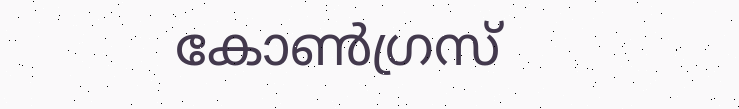കോണ്‍ഗ്രസ്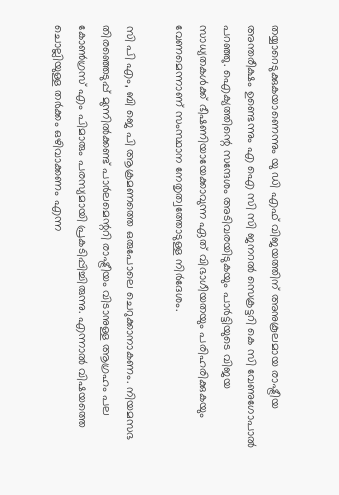തയ്യാറെടുക്കുകയാണെന്നും യു ഡി എഫ് വിജയത്തിന് അനുകൂലമായ രാഷ്ട്രീയ അന്തരീക്ഷം ഉണ്ടെന്നും എ ഐ സി സി ജനറല്‍ സെക്രട്ടറി കെ സി വേണുഗോപാല്‍ പറഞ്ഞു. ഐക്യത്തിന്റെ സന്ദേശം അടിവരയിടുകയും പാര്‍ട്ടിയുടെ വിജയ സാധ്യതകള്‍ക്ക് ഭീഷണിയായേക്കാവുന്ന ഏത് വിഭാഗീയതയും പരിഹരിക്കുകയും വേണമെന്നാണ് സംസ്ഥാന നേതൃത്വത്തോടുള്ള നിര്‍ദേശം.

സി പി എം, ബി ജെ പി ആക്രമണത്തെ ഒരുപോലെ ചെറുക്കാനാകണം. നിയമസഭ തിരഞ്ഞെടുപ്പ് മുന്നില്‍ക്കണ്ട് പാര്‍ലമെന്ററി രാഷ്ട്രീയം വിടാനുള്ള ആഗ്രഹം പല കോണ്‍ഗ്രസ് എം പിമാരും പരസ്യമായി പ്രകടിപ്പിച്ചിരുന്നു. എന്നാല്‍ വിഷയത്തെ ചൊല്ലിയുള്ള തര്‍ക്കം ഒഴിവാക്കണം എന്ന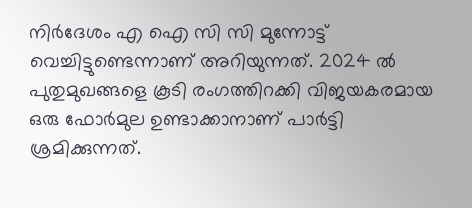നിര്‍ദേശം എ ഐ സി സി മുന്നോട്ട് വെച്ചിട്ടുണ്ടെന്നാണ് അറിയുന്നത്. 2024 ല്‍ പുതുമുഖങ്ങളെ കൂടി രംഗത്തിറക്കി വിജയകരമായ ഒരു ഫോര്‍മുല ഉണ്ടാക്കാനാണ് പാര്‍ട്ടി ശ്രമിക്കുന്നത്.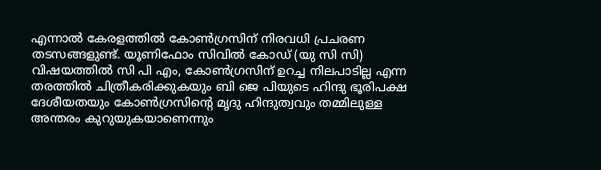എന്നാല്‍ കേരളത്തില്‍ കോണ്‍ഗ്രസിന് നിരവധി പ്രചരണ തടസങ്ങളുണ്ട്. യൂണിഫോം സിവില്‍ കോഡ് (യു സി സി) വിഷയത്തില്‍ സി പി എം, കോണ്‍ഗ്രസിന് ഉറച്ച നിലപാടില്ല എന്ന തരത്തില്‍ ചിത്രീകരിക്കുകയും ബി ജെ പിയുടെ ഹിന്ദു ഭൂരിപക്ഷ ദേശീയതയും കോണ്‍ഗ്രസിന്റെ മൃദു ഹിന്ദുത്വവും തമ്മിലുള്ള അന്തരം കുറുയുകയാണെന്നും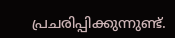പ്രചരിപ്പിക്കുന്നുണ്ട്.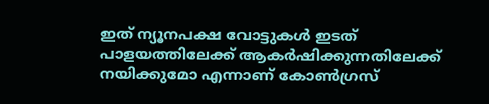ഇത് ന്യൂനപക്ഷ വോട്ടുകള്‍ ഇടത് പാളയത്തിലേക്ക് ആകര്‍ഷിക്കുന്നതിലേക്ക് നയിക്കുമോ എന്നാണ് കോണ്‍ഗ്രസ്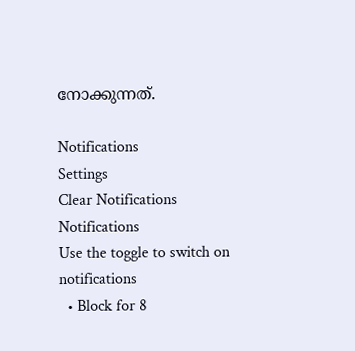നോക്കുന്നത്.

Notifications
Settings
Clear Notifications
Notifications
Use the toggle to switch on notifications
  • Block for 8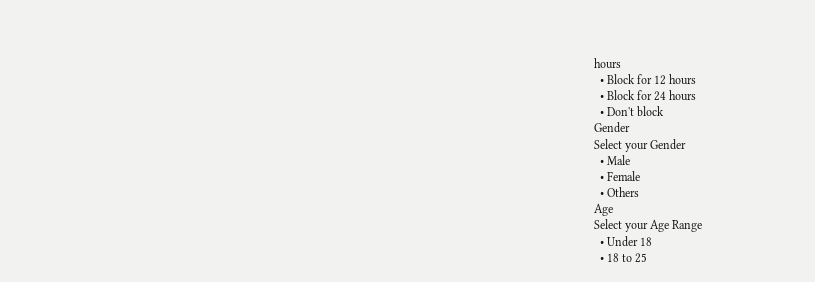hours
  • Block for 12 hours
  • Block for 24 hours
  • Don't block
Gender
Select your Gender
  • Male
  • Female
  • Others
Age
Select your Age Range
  • Under 18
  • 18 to 25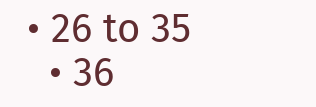• 26 to 35
  • 36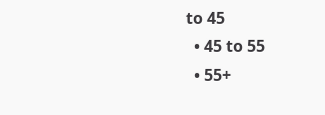to 45
  • 45 to 55
  • 55+